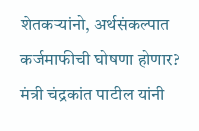शेतकऱ्यांनो, अर्थसंकल्पात कर्जमाफीची घोषणा होणार? मंत्री चंद्रकांत पाटील यांनी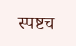स्पष्टच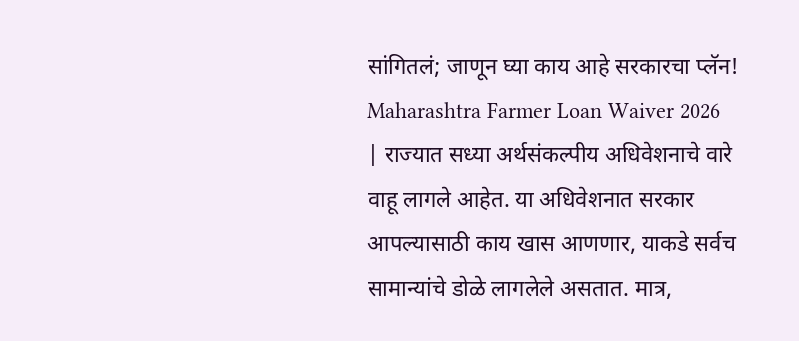सांगितलं; जाणून घ्या काय आहे सरकारचा प्लॅन!
Maharashtra Farmer Loan Waiver 2026 | राज्यात सध्या अर्थसंकल्पीय अधिवेशनाचे वारे वाहू लागले आहेत. या अधिवेशनात सरकार आपल्यासाठी काय खास आणणार, याकडे सर्वच सामान्यांचे डोळे लागलेले असतात. मात्र,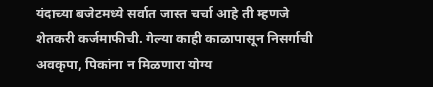यंदाच्या बजेटमध्ये सर्वात जास्त चर्चा आहे ती म्हणजे शेतकरी कर्जमाफीची. गेल्या काही काळापासून निसर्गाची अवकृपा, पिकांना न मिळणारा योग्य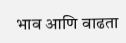भाव आणि वाढता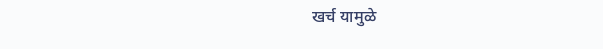खर्च यामुळे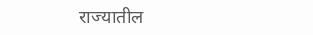राज्यातील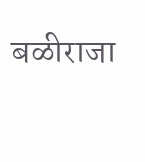बळीराजा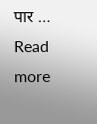पार … Read more